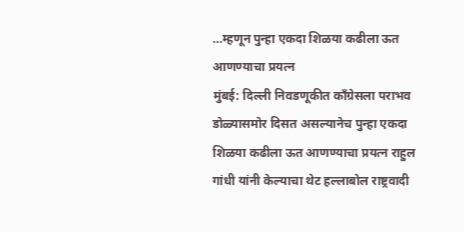…म्हणून पुन्हा एकदा शिळया कढीला ऊत आणण्याचा प्रयत्न
मुंबई: दिल्ली निवडणूकीत कॉंग्रेसला पराभव डोळ्यासमोर दिसत असल्यानेच पुन्हा एकदा शिळया कढीला ऊत आणण्याचा प्रयत्न राहुल गांधी यांनी केल्याचा थेट हल्लाबोल राष्ट्रवादी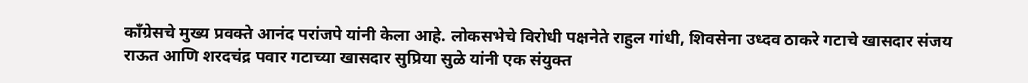काँग्रेसचे मुख्य प्रवक्ते आनंद परांजपे यांनी केला आहे. लोकसभेचे विरोधी पक्षनेते राहुल गांधी, शिवसेना उध्दव ठाकरे गटाचे खासदार संजय राऊत आणि शरदचंद्र पवार गटाच्या खासदार सुप्रिया सुळे यांनी एक संयुक्त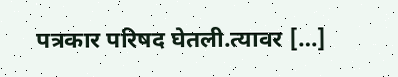पत्रकार परिषद घेतली.त्यावर […]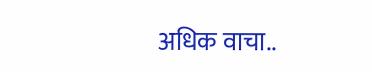अधिक वाचा..